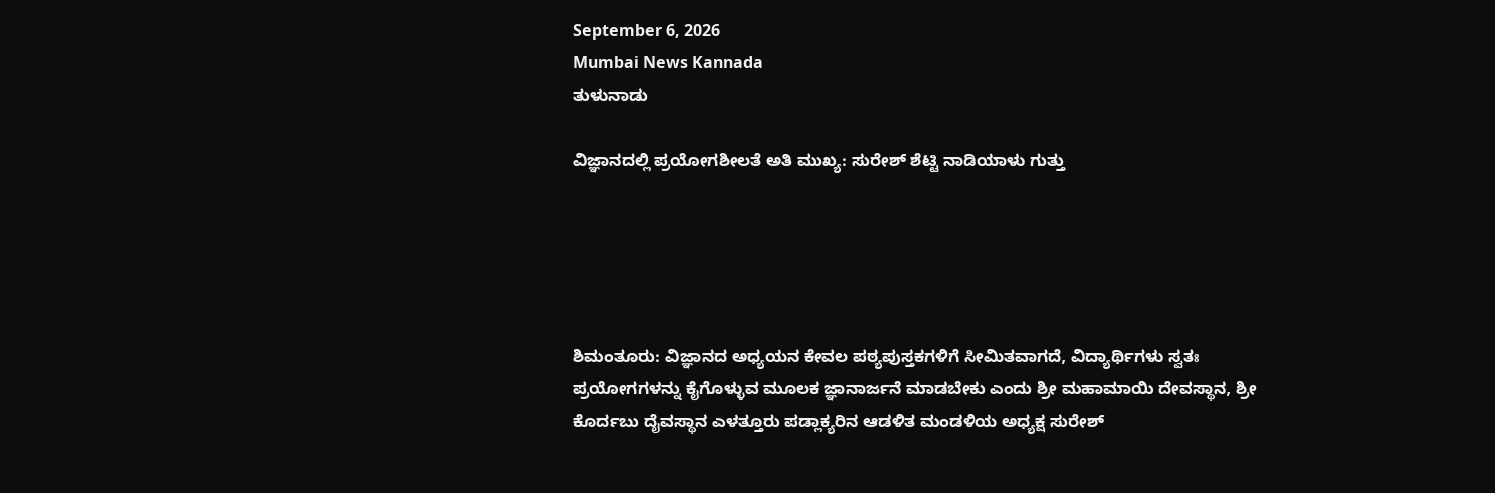September 6, 2026
Mumbai News Kannada
ತುಳುನಾಡು

ವಿಜ್ಞಾನದಲ್ಲಿ ಪ್ರಯೋಗಶೀಲತೆ ಅತಿ ಮುಖ್ಯ: ಸುರೇಶ್ ಶೆಟ್ಟಿ ನಾಡಿಯಾಳು ಗುತ್ತು





ಶಿಮಂತೂರು: ವಿಜ್ಞಾನದ ಅಧ್ಯಯನ ಕೇವಲ ಪಠ್ಯಪುಸ್ತಕಗಳಿಗೆ ಸೀಮಿತವಾಗದೆ, ವಿದ್ಯಾರ್ಥಿಗಳು ಸ್ವತಃ ಪ್ರಯೋಗಗಳನ್ನು ಕೈಗೊಳ್ಳುವ ಮೂಲಕ ಜ್ಞಾನಾರ್ಜನೆ ಮಾಡಬೇಕು ಎಂದು ಶ್ರೀ ಮಹಾಮಾಯಿ ದೇವಸ್ಥಾನ, ಶ್ರೀ ಕೊರ್ದಬು ದೈವಸ್ಥಾನ ಎಳತ್ತೂರು ಪಡ್ಲಾಕ್ಯರಿನ ಆಡಳಿತ ಮಂಡಳಿಯ ಅಧ್ಯಕ್ಷ ಸುರೇಶ್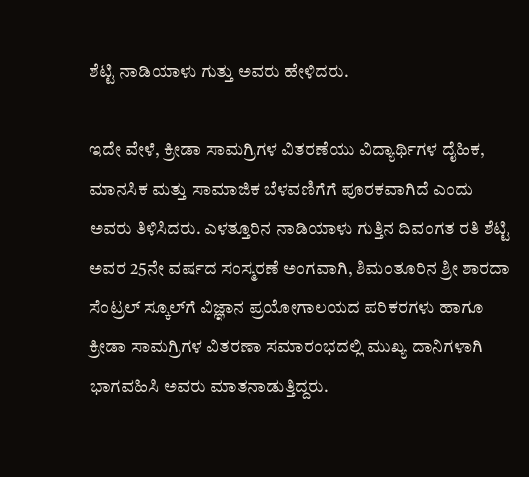ಶೆಟ್ಟಿ ನಾಡಿಯಾಳು ಗುತ್ತು ಅವರು ಹೇಳಿದರು.

ಇದೇ ವೇಳೆ, ಕ್ರೀಡಾ ಸಾಮಗ್ರಿಗಳ ವಿತರಣೆಯು ವಿದ್ಯಾರ್ಥಿಗಳ ದೈಹಿಕ, ಮಾನಸಿಕ ಮತ್ತು ಸಾಮಾಜಿಕ ಬೆಳವಣಿಗೆಗೆ ಪೂರಕವಾಗಿದೆ ಎಂದು ಅವರು ತಿಳಿಸಿದರು. ಎಳತ್ತೂರಿನ ನಾಡಿಯಾಳು ಗುತ್ತಿನ ದಿವಂಗತ ರತಿ ಶೆಟ್ಟಿ ಅವರ 25ನೇ ವರ್ಷದ ಸಂಸ್ಮರಣೆ ಅಂಗವಾಗಿ, ಶಿಮಂತೂರಿನ ಶ್ರೀ ಶಾರದಾ ಸೆಂಟ್ರಲ್ ಸ್ಕೂಲ್‌ಗೆ ವಿಜ್ಞಾನ ಪ್ರಯೋಗಾಲಯದ ಪರಿಕರಗಳು ಹಾಗೂ ಕ್ರೀಡಾ ಸಾಮಗ್ರಿಗಳ ವಿತರಣಾ ಸಮಾರಂಭದಲ್ಲಿ ಮುಖ್ಯ ದಾನಿಗಳಾಗಿ ಭಾಗವಹಿಸಿ ಅವರು ಮಾತನಾಡುತ್ತಿದ್ದರು.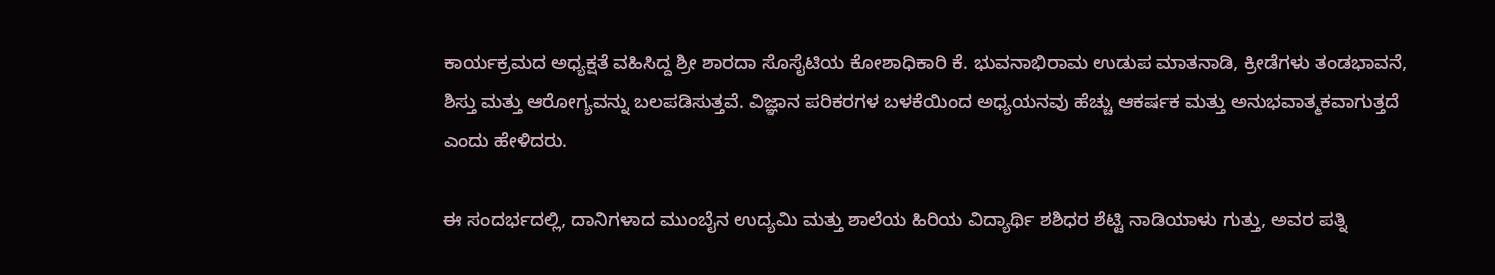ಕಾರ್ಯಕ್ರಮದ ಅಧ್ಯಕ್ಷತೆ ವಹಿಸಿದ್ದ ಶ್ರೀ ಶಾರದಾ ಸೊಸೈಟಿಯ ಕೋಶಾಧಿಕಾರಿ ಕೆ. ಭುವನಾಭಿರಾಮ ಉಡುಪ ಮಾತನಾಡಿ, ಕ್ರೀಡೆಗಳು ತಂಡಭಾವನೆ, ಶಿಸ್ತು ಮತ್ತು ಆರೋಗ್ಯವನ್ನು ಬಲಪಡಿಸುತ್ತವೆ. ವಿಜ್ಞಾನ ಪರಿಕರಗಳ ಬಳಕೆಯಿಂದ ಅಧ್ಯಯನವು ಹೆಚ್ಚು ಆಕರ್ಷಕ ಮತ್ತು ಅನುಭವಾತ್ಮಕವಾಗುತ್ತದೆ ಎಂದು ಹೇಳಿದರು.

ಈ ಸಂದರ್ಭದಲ್ಲಿ, ದಾನಿಗಳಾದ ಮುಂಬೈನ ಉದ್ಯಮಿ ಮತ್ತು ಶಾಲೆಯ ಹಿರಿಯ ವಿದ್ಯಾರ್ಥಿ ಶಶಿಧರ ಶೆಟ್ಟಿ ನಾಡಿಯಾಳು ಗುತ್ತು, ಅವರ ಪತ್ನಿ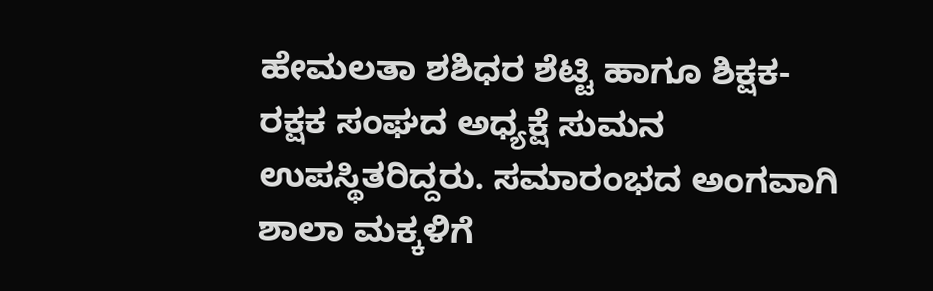ಹೇಮಲತಾ ಶಶಿಧರ ಶೆಟ್ಟಿ ಹಾಗೂ ಶಿಕ್ಷಕ-ರಕ್ಷಕ ಸಂಘದ ಅಧ್ಯಕ್ಷೆ ಸುಮನ ಉಪಸ್ಥಿತರಿದ್ದರು. ಸಮಾರಂಭದ ಅಂಗವಾಗಿ ಶಾಲಾ ಮಕ್ಕಳಿಗೆ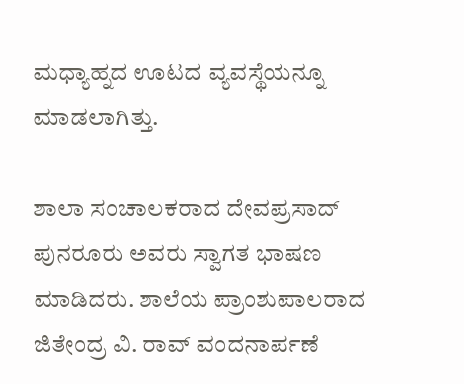ಮಧ್ಯಾಹ್ನದ ಊಟದ ವ್ಯವಸ್ಥೆಯನ್ನೂ ಮಾಡಲಾಗಿತ್ತು.

ಶಾಲಾ ಸಂಚಾಲಕರಾದ ದೇವಪ್ರಸಾದ್ ಪುನರೂರು ಅವರು ಸ್ವಾಗತ ಭಾಷಣ ಮಾಡಿದರು. ಶಾಲೆಯ ಪ್ರಾಂಶುಪಾಲರಾದ ಜಿತೇಂದ್ರ ವಿ. ರಾವ್ ವಂದನಾರ್ಪಣೆ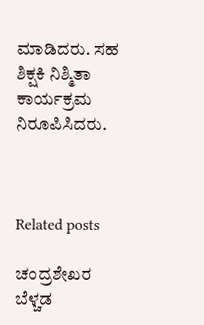ಮಾಡಿದರು. ಸಹ ಶಿಕ್ಷಕಿ ನಿಶ್ಮಿತಾ ಕಾರ್ಯಕ್ರಮ ನಿರೂಪಿಸಿದರು.



Related posts

ಚಂದ್ರಶೇಖರ ಬೆಳ್ಚಡ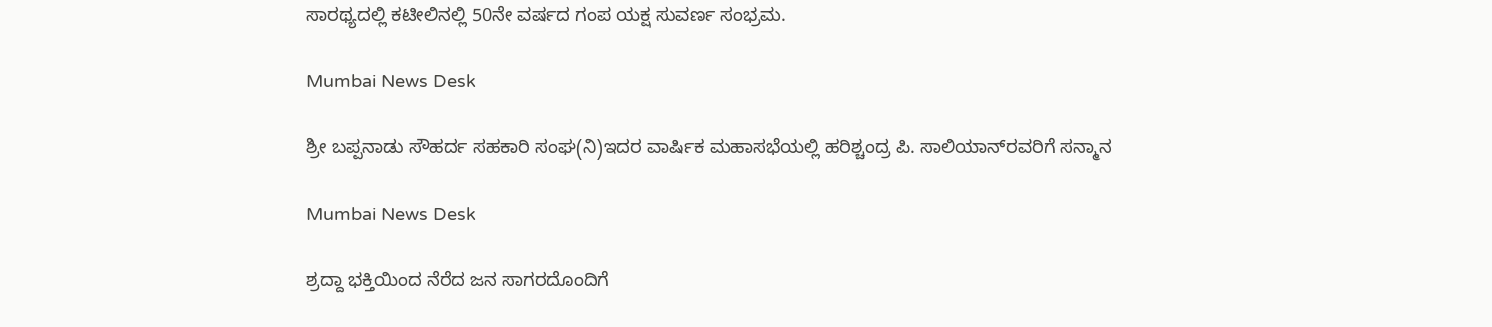ಸಾರಥ್ಯದಲ್ಲಿ ಕಟೀಲಿನಲ್ಲಿ 50ನೇ ವರ್ಷದ ಗಂಪ ಯಕ್ಷ ಸುವರ್ಣ ಸಂಭ್ರಮ.

Mumbai News Desk

ಶ್ರೀ ಬಪ್ಪನಾಡು ಸೌಹರ್ದ ಸಹಕಾರಿ ಸಂಘ(ನಿ)ಇದರ ವಾರ್ಷಿಕ ಮಹಾಸಭೆಯಲ್ಲಿ ಹರಿಶ್ಚಂದ್ರ ಪಿ. ಸಾಲಿಯಾನ್‌ರವರಿಗೆ ಸನ್ಮಾನ

Mumbai News Desk

ಶ್ರದ್ದಾ ಭಕ್ತಿಯಿಂದ ನೆರೆದ ಜನ ಸಾಗರದೊಂದಿಗೆ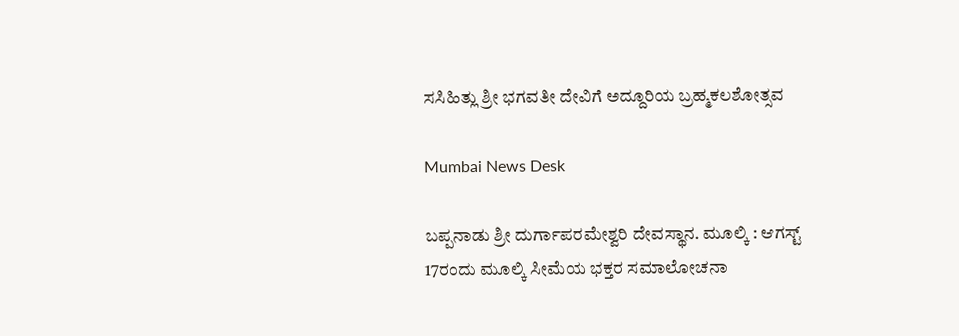ಸಸಿಹಿತ್ಲು ಶ್ರೀ ಭಗವತೀ ದೇವಿಗೆ ಅದ್ದೂರಿಯ ಬ್ರಹ್ಮಕಲಶೋತ್ಸವ

Mumbai News Desk

ಬಪ್ಪನಾಡು ಶ್ರೀ ದುರ್ಗಾಪರಮೇಶ್ವರಿ ದೇವಸ್ಥಾನ. ಮೂಲ್ಕಿ : ಆಗಸ್ಟ್ 17ರಂದು ಮೂಲ್ಕಿ ಸೀಮೆಯ ಭಕ್ತರ ಸಮಾಲೋಚನಾ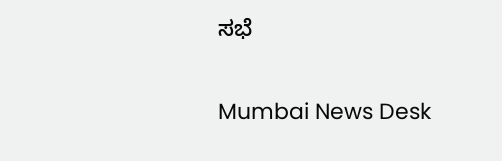ಸಭೆ

Mumbai News Desk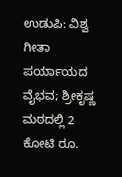ಉಡುಪಿ: ವಿಶ್ವ ಗೀತಾ ಪರ್ಯಾಯದ ವೈಭವ; ಶ್ರೀಕೃಷ್ಣ ಮಠದಲ್ಲಿ 2 ಕೋಟಿ ರೂ.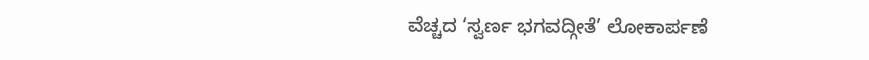ವೆಚ್ಚದ ‘ಸ್ವರ್ಣ ಭಗವದ್ಗೀತೆ’ ಲೋಕಾರ್ಪಣೆ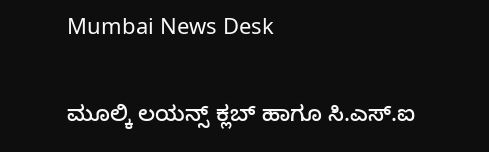Mumbai News Desk

ಮೂಲ್ಕಿ ಲಯನ್ಸ್ ಕ್ಲಬ್ ಹಾಗೂ ಸಿ.ಎಸ್.ಐ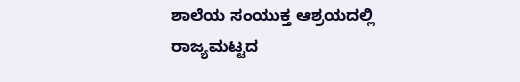ಶಾಲೆಯ ಸಂಯುಕ್ತ ಆಶ್ರಯದಲ್ಲಿ ರಾಜ್ಯಮಟ್ಟದ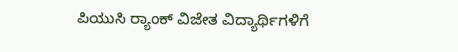ಪಿಯುಸಿ ರ‍್ಯಾಂಕ್ ವಿಜೇತ ವಿದ್ಯಾರ್ಥಿಗಳಿಗೆ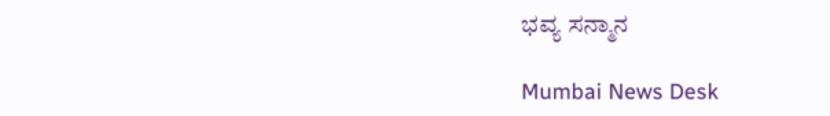ಭವ್ಯ ಸನ್ಮಾನ

Mumbai News Desk